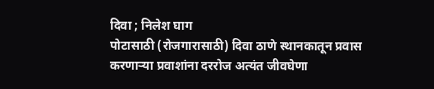दिवा ; निलेश घाग
पोटासाठी (रोजगारासाठी) दिवा ठाणे स्थानकातून प्रवास करणाऱ्या प्रवाशांना दररोज अत्यंत जीवघेणा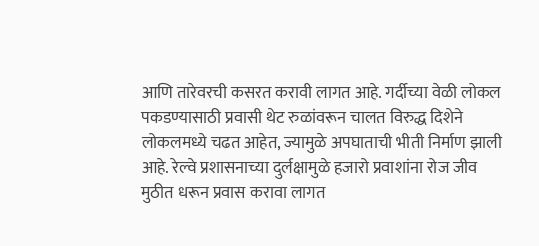आणि तारेवरची कसरत करावी लागत आहे. गर्दीच्या वेळी लोकल पकडण्यासाठी प्रवासी थेट रुळांवरून चालत विरुद्ध दिशेने लोकलमध्ये चढत आहेत, ज्यामुळे अपघाताची भीती निर्माण झाली आहे. रेल्वे प्रशासनाच्या दुर्लक्षामुळे हजारो प्रवाशांना रोज जीव मुठीत धरून प्रवास करावा लागत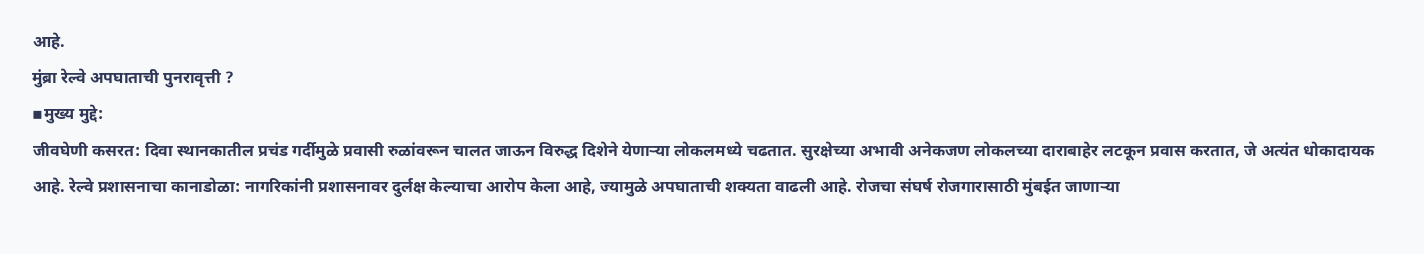आहे.
मुंब्रा रेल्वे अपघाताची पुनरावृत्ती ?
▪मुख्य मुद्दे:
जीवघेणी कसरत: दिवा स्थानकातील प्रचंड गर्दीमुळे प्रवासी रुळांवरून चालत जाऊन विरुद्ध दिशेने येणाऱ्या लोकलमध्ये चढतात. सुरक्षेच्या अभावी अनेकजण लोकलच्या दाराबाहेर लटकून प्रवास करतात, जे अत्यंत धोकादायक आहे. रेल्वे प्रशासनाचा कानाडोळा: नागरिकांनी प्रशासनावर दुर्लक्ष केल्याचा आरोप केला आहे, ज्यामुळे अपघाताची शक्यता वाढली आहे. रोजचा संघर्ष रोजगारासाठी मुंबईत जाणाऱ्या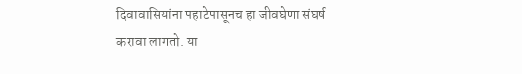दिवावासियांना पहाटेपासूनच हा जीवघेणा संघर्ष करावा लागतो. या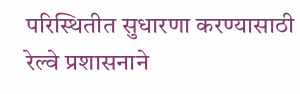परिस्थितीत सुधारणा करण्यासाठी रेल्वे प्रशासनाने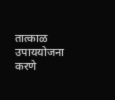तात्काळ उपाययोजना करणे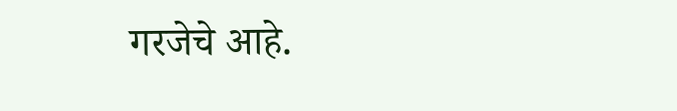गरजेचे आहे.